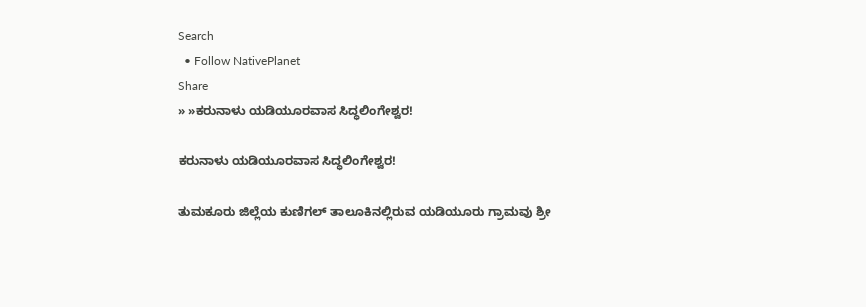Search
  • Follow NativePlanet
Share
» »ಕರುನಾಳು ಯಡಿಯೂರವಾಸ ಸಿದ್ಧಲಿಂಗೇಶ್ವರ!

ಕರುನಾಳು ಯಡಿಯೂರವಾಸ ಸಿದ್ಧಲಿಂಗೇಶ್ವರ!

ತುಮಕೂರು ಜಿಲ್ಲೆಯ ಕುಣಿಗಲ್ ತಾಲೂಕಿನಲ್ಲಿರುವ ಯಡಿಯೂರು ಗ್ರಾಮವು ಶ್ರೀ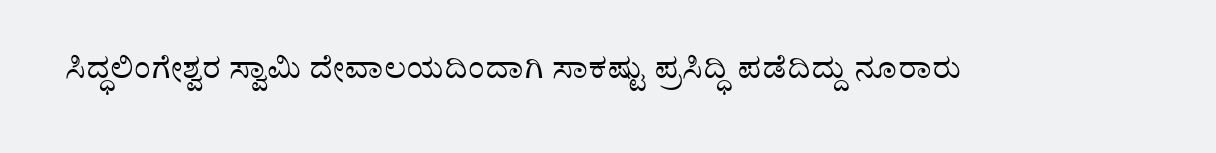ಸಿದ್ಧಲಿಂಗೇಶ್ವರ ಸ್ವಾಮಿ ದೇವಾಲಯದಿಂದಾಗಿ ಸಾಕಷ್ಟು ಪ್ರಸಿದ್ಧಿ ಪಡೆದಿದ್ದು ನೂರಾರು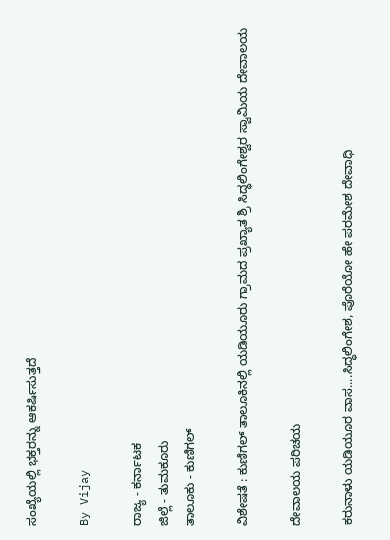ಸಂಖ್ಯೆಯಲ್ಲಿ ಭಕ್ತರನ್ನು ಆಕರ್ಷಿಸುತ್ತದೆ

By Vijay

ರಾಜ್ಯ - ಕರ್ನಾಟಕ
ಜಿಲ್ಲೆ - ತುಮಕೂರು
ತಾಲೂಕು - ಕುಣಿಗಲ್

ವಿಶೇಷತೆ : ಕುಣಿಗಲ್ ತಾಲೂಕಿನಲ್ಲಿ ಯಡಿಯೂರು ಗ್ರಾಮದ ಪ್ರಖ್ಯಾತ ಶ್ರಿ ಸಿದ್ಧಲಿಂಗೇಶ್ವರ ಸ್ವಾಮಿಯ ದೇವಾಲಯ

ದೇವಾಲಯ ಪರಿಚಯ

ಕರುನಾಳು ಯಡಿಯೂರ ವಾಸ....ಸಿದ್ಧಲಿಂಗೇಶ, ಪೊರೆಯೋ ಹೇ ಪರಮೇಶ ದೇವಾಧಿ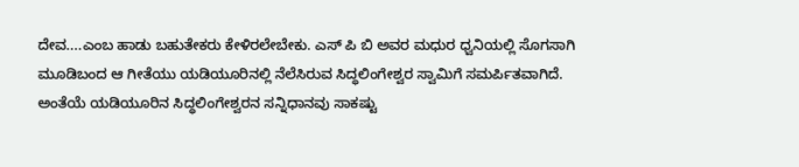ದೇವ....ಎಂಬ ಹಾಡು ಬಹುತೇಕರು ಕೇಳಿರಲೇಬೇಕು. ಎಸ್ ಪಿ ಬಿ ಅವರ ಮಧುರ ಧ್ವನಿಯಲ್ಲಿ ಸೊಗಸಾಗಿ ಮೂಡಿಬಂದ ಆ ಗೀತೆಯು ಯಡಿಯೂರಿನಲ್ಲಿ ನೆಲೆಸಿರುವ ಸಿದ್ಧಲಿಂಗೇಶ್ವರ ಸ್ವಾಮಿಗೆ ಸಮರ್ಪಿತವಾಗಿದೆ. ಅಂತೆಯೆ ಯಡಿಯೂರಿನ ಸಿದ್ಧಲಿಂಗೇಶ್ವರನ ಸನ್ನಿಧಾನವು ಸಾಕಷ್ಟು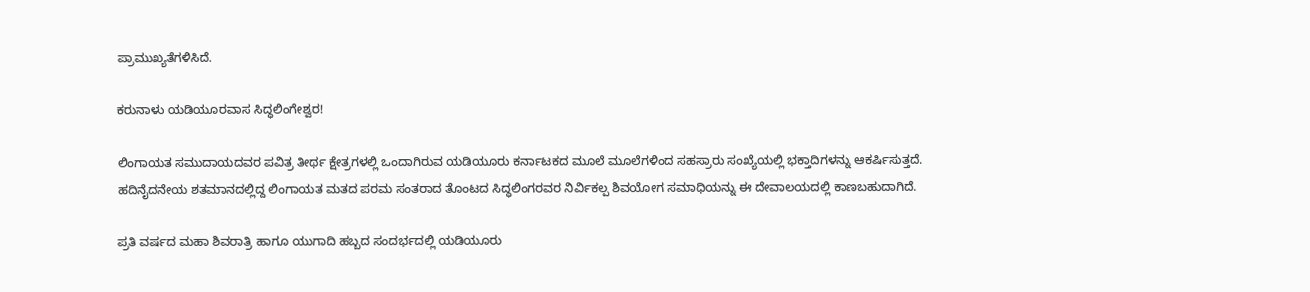ಪ್ರಾಮುಖ್ಯತೆಗಳಿಸಿದೆ.

ಕರುನಾಳು ಯಡಿಯೂರವಾಸ ಸಿದ್ಧಲಿಂಗೇಶ್ವರ!

ಲಿಂಗಾಯತ ಸಮುದಾಯದವರ ಪವಿತ್ರ ತೀರ್ಥ ಕ್ಷೇತ್ರಗಳಲ್ಲಿ ಒಂದಾಗಿರುವ ಯಡಿಯೂರು ಕರ್ನಾಟಕದ ಮೂಲೆ ಮೂಲೆಗಳಿಂದ ಸಹಸ್ರಾರು ಸಂಖ್ಯೆಯಲ್ಲಿ ಭಕ್ತಾದಿಗಳನ್ನು ಆಕರ್ಷಿಸುತ್ತದೆ. ಹದಿನೈದನೇಯ ಶತಮಾನದಲ್ಲಿದ್ದ ಲಿಂಗಾಯತ ಮತದ ಪರಮ ಸಂತರಾದ ತೊಂಟದ ಸಿದ್ಧಲಿಂಗರವರ ನಿರ್ವಿಕಲ್ಪ ಶಿವಯೋಗ ಸಮಾಧಿಯನ್ನು ಈ ದೇವಾಲಯದಲ್ಲಿ ಕಾಣಬಹುದಾಗಿದೆ.

ಪ್ರತಿ ವರ್ಷದ ಮಹಾ ಶಿವರಾತ್ರಿ ಹಾಗೂ ಯುಗಾದಿ ಹಬ್ಬದ ಸಂದರ್ಭದಲ್ಲಿ ಯಡಿಯೂರು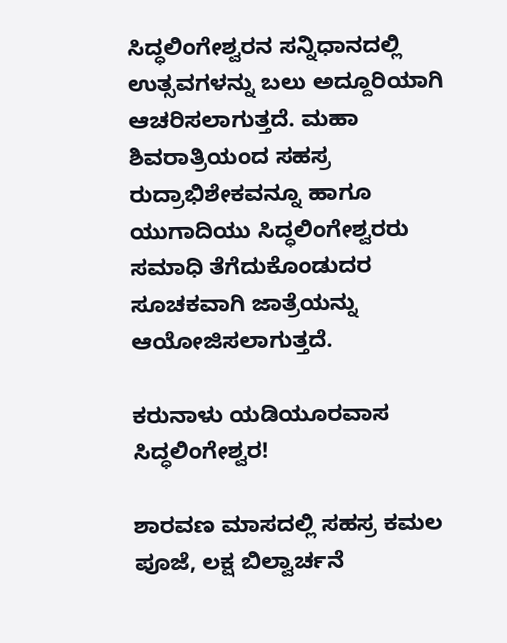ಸಿದ್ಧಲಿಂಗೇಶ್ವರನ ಸನ್ನಿಧಾನದಲ್ಲಿ ಉತ್ಸವಗಳನ್ನು ಬಲು ಅದ್ದೂರಿಯಾಗಿ ಆಚರಿಸಲಾಗುತ್ತದೆ. ಮಹಾ ಶಿವರಾತ್ರಿಯಂದ ಸಹಸ್ರ ರುದ್ರಾಭಿಶೇಕವನ್ನೂ ಹಾಗೂ ಯುಗಾದಿಯು ಸಿದ್ಧಲಿಂಗೇಶ್ವರರು ಸಮಾಧಿ ತೆಗೆದುಕೊಂಡುದರ ಸೂಚಕವಾಗಿ ಜಾತ್ರೆಯನ್ನು ಆಯೋಜಿಸಲಾಗುತ್ತದೆ.

ಕರುನಾಳು ಯಡಿಯೂರವಾಸ ಸಿದ್ಧಲಿಂಗೇಶ್ವರ!

ಶಾರವಣ ಮಾಸದಲ್ಲಿ ಸಹಸ್ರ ಕಮಲ ಪೂಜೆ, ಲಕ್ಷ ಬಿಲ್ವಾರ್ಚನೆ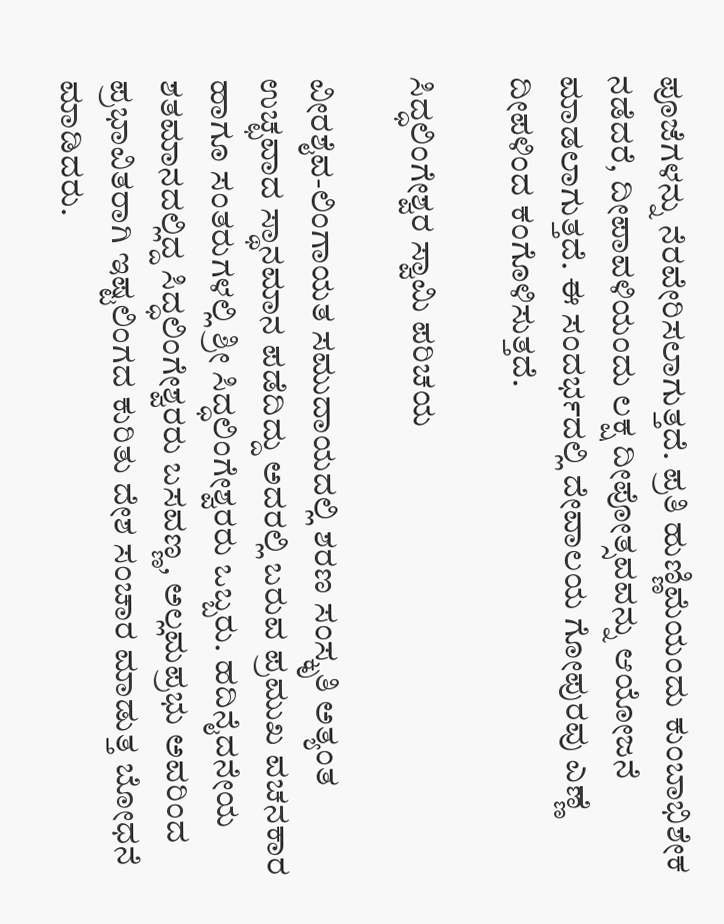ಪೂಜೆಗಳನ್ನು ನೆರವೇರಿಸಲಾಗುತ್ತದೆ. ಪ್ರತಿ ಹುಣ್ಣಿಮೆಯಂದು ಕುಂಬಾಭಿಶೇಕ ನಡೆದರೆ, ದೀಪಾವಳಿಯಂದು ಲಕ್ಷ ದೀಪೋತ್ಸವವನ್ನು ಆಯೋಜನೆ ಮಾಡಲಾಗುತ್ತದೆ. ಈ ಸಂದರ್ಭದಲ್ಲಿ ದೇವಾಲಯ ಗೋಪುರವು ಎಣ್ಣೆ ದೀಪಳಿಂದ ಕಂಗೊಳಿಸುತ್ತದೆ.

ಸಿದ್ಧಲಿಂಗೇಶ್ವರ ಸ್ವಾಮಿ ಪರಿಚಯ

ವೀರಶೈವ-ಲಿಂಗಾಯತ ಸಮುದಾಯದಲ್ಲಿ ಶರಣ ಸಂಸ್ಕೃತಿ ಅತ್ಯಂತ ಉಚ್ಛವಾದ ಸ್ಥಾನಮಾನ ಪಡೆದಿದ್ದು ಅದರಲ್ಲಿ ಬರುವ ಪ್ರಮುಖ ವಚನಕಾರ ಹಾಗೂ ಸಂತರುಗಳಲ್ಲಿ ಶ್ರೀ ಸಿದ್ಧಲಿಂಗೇಶ್ವರರು ಒಬ್ಬರು. ಹದಿನೈದನೇಯ ಶತಮಾನದಲ್ಲಿದ್ದ ಸಿದ್ಧಲಿಂಗೇಶ್ವರರು ಬಸವಣ್ಣ, ಅಲ್ಲಮಪ್ರಭು ಅವರಿಂದ ಪ್ರಭಾವಿತರಾಗಿ ಇಷ್ಟಲಿಂಗದ ಕುರಿತು ದೇಶ ಸಂಚಾರ ಮಾಡುತ್ತ ಬೋಧನೆ ಮಾಡಿದರು.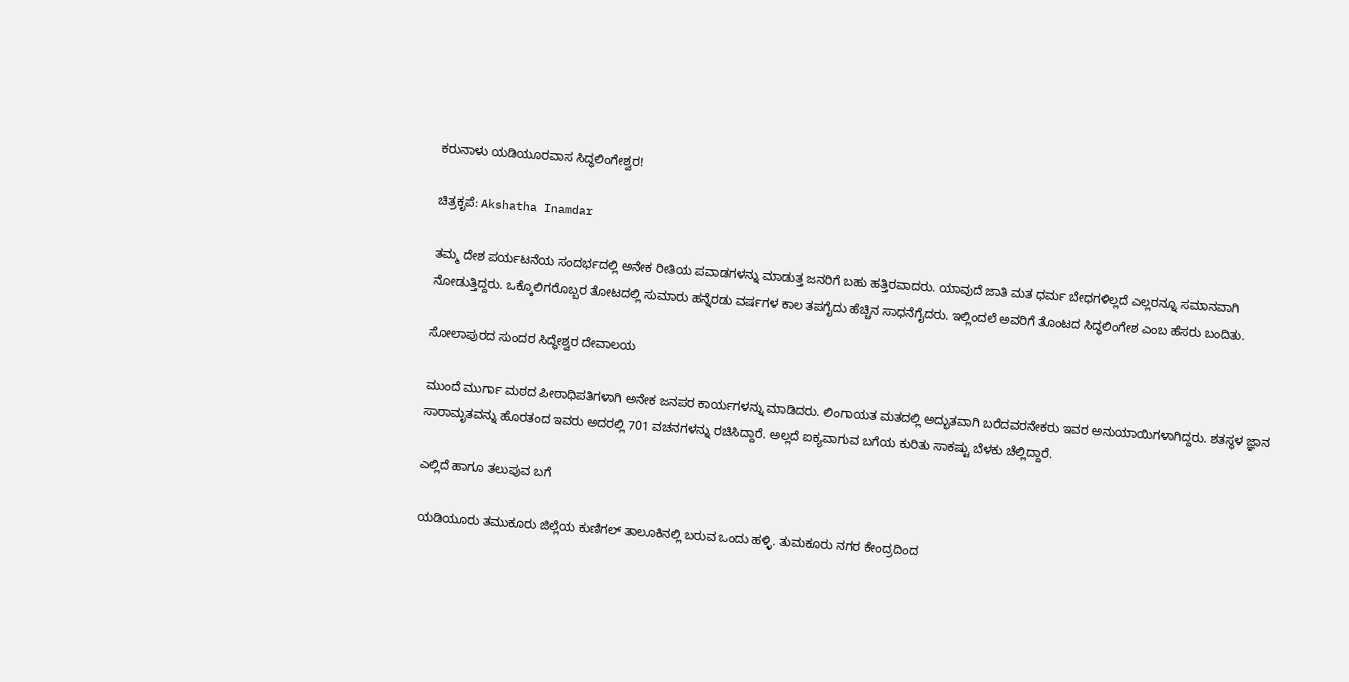ಕರುನಾಳು ಯಡಿಯೂರವಾಸ ಸಿದ್ಧಲಿಂಗೇಶ್ವರ!

ಚಿತ್ರಕೃಪೆ: Akshatha Inamdar

ತಮ್ಮ ದೇಶ ಪರ್ಯಟನೆಯ ಸಂದರ್ಭದಲ್ಲಿ ಅನೇಕ ರೀತಿಯ ಪವಾಡಗಳನ್ನು ಮಾಡುತ್ತ ಜನರಿಗೆ ಬಹು ಹತ್ತಿರವಾದರು. ಯಾವುದೆ ಜಾತಿ ಮತ ಧರ್ಮ ಬೇಧಗಳಿಲ್ಲದೆ ಎಲ್ಲರನ್ನೂ ಸಮಾನವಾಗಿ ನೋಡುತ್ತಿದ್ದರು. ಒಕ್ಕೊಲಿಗರೊಬ್ಬರ ತೋಟದಲ್ಲಿ ಸುಮಾರು ಹನ್ನೆರಡು ವರ್ಷಗಳ ಕಾಲ ತಪಗೈದು ಹೆಚ್ಚಿನ ಸಾಧನೆಗೈದರು. ಇಲ್ಲಿಂದಲೆ ಅವರಿಗೆ ತೊಂಟದ ಸಿದ್ಧಲಿಂಗೇಶ ಎಂಬ ಹೆಸರು ಬಂದಿತು.

ಸೋಲಾಪುರದ ಸುಂದರ ಸಿದ್ಧೇಶ್ವರ ದೇವಾಲಯ

ಮುಂದೆ ಮುರ್ಗಾ ಮಠದ ಪೀಠಾಧಿಪತಿಗಳಾಗಿ ಅನೇಕ ಜನಪರ ಕಾರ್ಯಗಳನ್ನು ಮಾಡಿದರು. ಲಿಂಗಾಯತ ಮತದಲ್ಲಿ ಅದ್ಭುತವಾಗಿ ಬರೆದವರನೇಕರು ಇವರ ಅನುಯಾಯಿಗಳಾಗಿದ್ದರು. ಶತಸ್ಥಳ ಜ್ಞಾನ ಸಾರಾಮೃತವನ್ನು ಹೊರತಂದ ಇವರು ಅದರಲ್ಲಿ 701 ವಚನಗಳನ್ನು ರಚಿಸಿದ್ದಾರೆ. ಅಲ್ಲದೆ ಐಕ್ಯವಾಗುವ ಬಗೆಯ ಕುರಿತು ಸಾಕಷ್ಟು ಬೆಳಕು ಚೆಲ್ಲಿದ್ದಾರೆ.

ಎಲ್ಲಿದೆ ಹಾಗೂ ತಲುಪುವ ಬಗೆ

ಯಡಿಯೂರು ತಮುಕೂರು ಜಿಲ್ಲೆಯ ಕುಣಿಗಲ್ ತಾಲೂಕಿನಲ್ಲಿ ಬರುವ ಒಂದು ಹಳ್ಳಿ. ತುಮಕೂರು ನಗರ ಕೇಂದ್ರದಿಂದ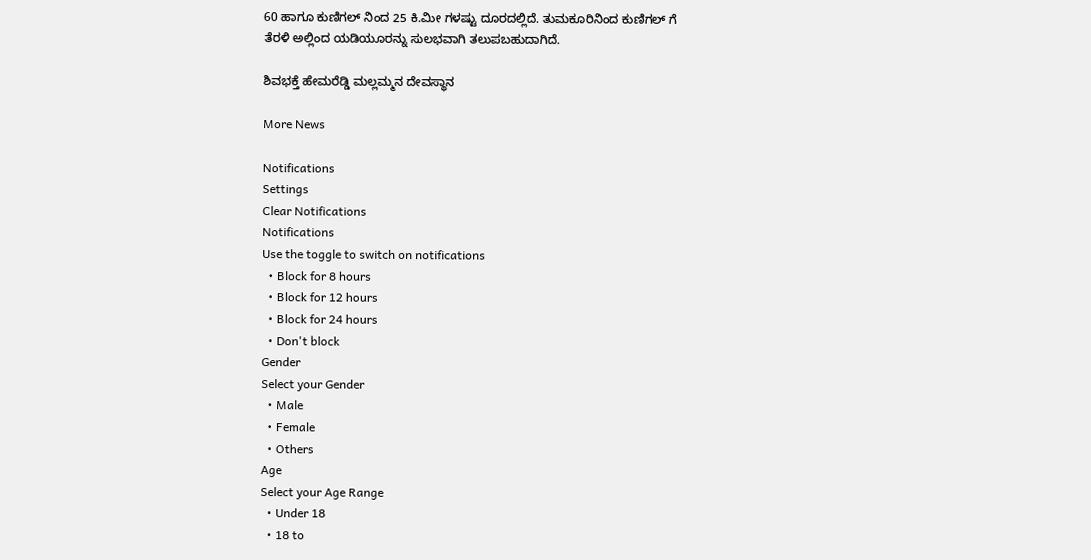60 ಹಾಗೂ ಕುಣಿಗಲ್ ನಿಂದ 25 ಕಿ.ಮೀ ಗಳಷ್ಟು ದೂರದಲ್ಲಿದೆ. ತುಮಕೂರಿನಿಂದ ಕುಣಿಗಲ್ ಗೆ ತೆರಳಿ ಅಲ್ಲಿಂದ ಯಡಿಯೂರನ್ನು ಸುಲಭವಾಗಿ ತಲುಪಬಹುದಾಗಿದೆ.

ಶಿವಭಕ್ತೆ ಹೇಮರೆಡ್ಡಿ ಮಲ್ಲಮ್ಮನ ದೇವಸ್ಥಾನ

More News

Notifications
Settings
Clear Notifications
Notifications
Use the toggle to switch on notifications
  • Block for 8 hours
  • Block for 12 hours
  • Block for 24 hours
  • Don't block
Gender
Select your Gender
  • Male
  • Female
  • Others
Age
Select your Age Range
  • Under 18
  • 18 to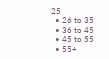25
  • 26 to 35
  • 36 to 45
  • 45 to 55
  • 55+